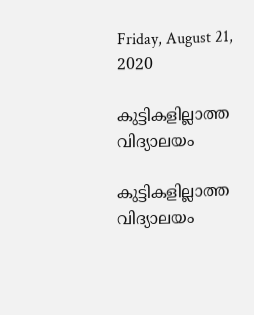Friday, August 21, 2020

കുട്ടികളില്ലാത്ത വിദ്യാലയം

കുട്ടികളില്ലാത്ത വിദ്യാലയം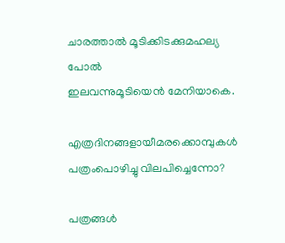ചാരത്താല്‍ മൂടിക്കിടക്കുമഹല്യ
പോല്‍
ഇലവന്നുമൂടിയെന്‍ മേനിയാകെ.

എത്രദിനങ്ങളായീമരക്കൊമ്പുകള്‍
പത്രംപൊഴിച്ചു വിലപിച്ചെന്നോ?

പത്രങ്ങള്‍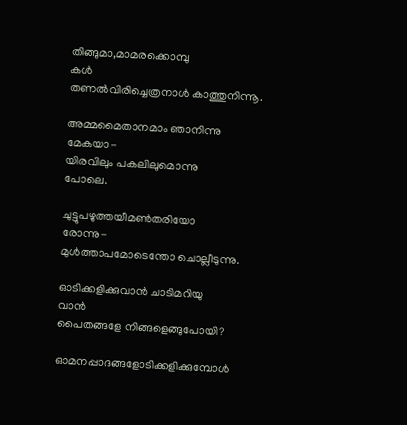തിങ്ങുമാ,മാമരക്കൊമ്പു
കള്‍
തണല്‍വിരിച്ചെത്രനാള്‍ കാത്തുനിന്നൂ.

അമ്മമൈതാനമാം ഞാനിന്നു
മേകയാ-
യിരവിലും പകലിലുമൊന്നു
പോലെ.

ചുട്ടുപഴുത്തയീമണ്‍തരിയോ
രോന്നു-
മുള്‍ത്താപമോടെന്തോ ചൊല്ലീടുന്നു.

ഓടിക്കളിക്കുവാന്‍ ചാടിമറിയു
വാന്‍
പൈതങ്ങളേ നിങ്ങളെങ്ങുപോയി?

ഓമനപ്പാദങ്ങളോടിക്കളിക്കുമ്പോള്‍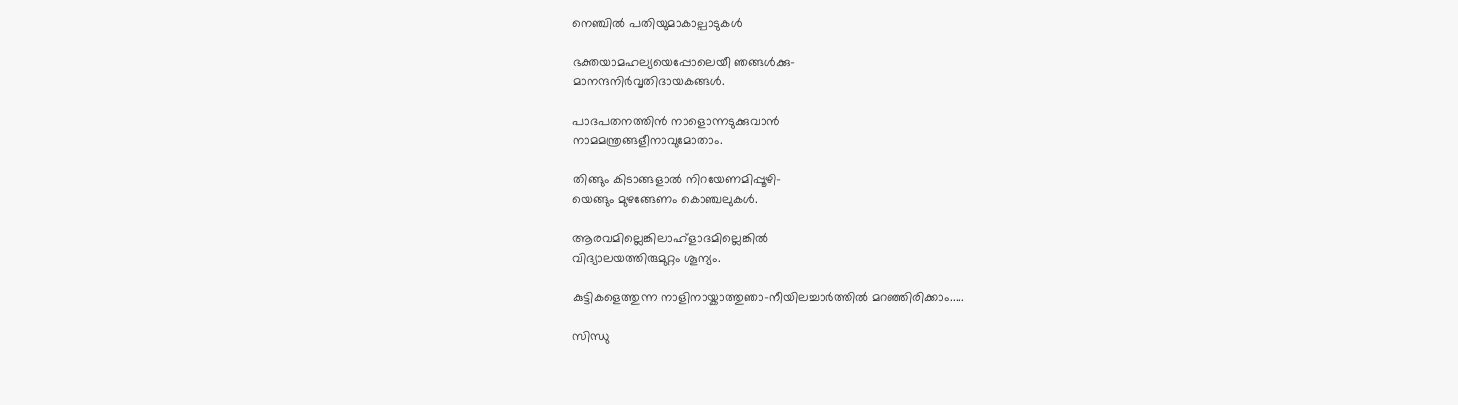നെഞ്ചില്‍ പതിയുമാകാല്പാടുകള്‍

ഭക്തയാമഹല്യയെപ്പോലെയീ ഞങ്ങള്‍ക്കു-
മാനന്ദനിര്‍വൃതിദായകങ്ങള്‍.

പാദപതനത്തിന്‍ നാളൊന്നടുക്കുവാന്‍
നാമമന്ത്രങ്ങളീനാവുമോതാം.

തിങ്ങും കിടാങ്ങളാല്‍ നിറയേണമിപ്പൂഴി-
യെങ്ങും മുഴങ്ങേണം കൊഞ്ചലുകള്‍.

ആരവമില്ലെങ്കിലാഹ്ളാദമില്ലെങ്കില്‍
വിദ്യാലയത്തിരുമുറ്റം ശൂന്യം.

കുട്ടികളെത്തുന്ന നാളിനായ്കാത്തുഞാ-നീയിലച്ചാര്‍ത്തില്‍ മറഞ്ഞിരിക്കാം.....

സിന്ധു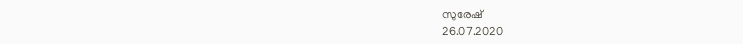സുരേഷ്
26.07.2020